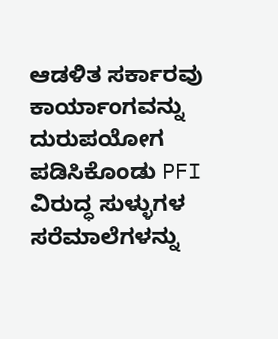ಆಡಳಿತ ಸರ್ಕಾರವು ಕಾರ್ಯಾಂಗವನ್ನು ದುರುಪಯೋಗ ಪಡಿಸಿಕೊಂಡು PFI ವಿರುದ್ಧ ಸುಳ್ಳುಗಳ ಸರೆಮಾಲೆಗಳನ್ನು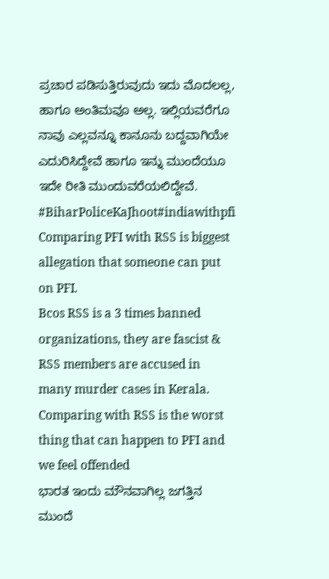ಪ್ರಚಾರ ಪಡಿಸುತ್ತಿರುವುದು ಇದು ಮೊದಲಲ್ಲ, ಹಾಗೂ ಅಂತಿಮವೂ ಅಲ್ಲ. ಇಲ್ಲಿಯವರೆಗೂ ನಾವು ಎಲ್ಲವನ್ನೂ ಕಾನೂನು ಬದ್ದವಾಗಿಯೇ ಎದುರಿಸಿದ್ದೇವೆ ಹಾಗೂ ಇನ್ನು ಮುಂದೆಯೂ ಇದೇ ರೀತಿ ಮುಂದುವರೆಯಲಿದ್ದೇವೆ.
#BiharPoliceKaJhoot#indiawithpfi
Comparing PFI with RSS is biggest allegation that someone can put on PFI.
Bcos RSS is a 3 times banned organizations, they are fascist & RSS members are accused in many murder cases in Kerala.
Comparing with RSS is the worst thing that can happen to PFI and we feel offended
ಭಾರತ ಇಂದು ಮೌನವಾಗಿಲ್ಲ ಜಗತ್ತಿನ ಮುಂದೆ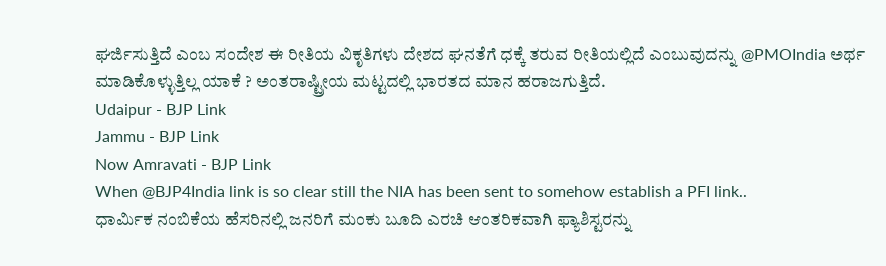ಘರ್ಜಿಸುತ್ತಿದೆ ಎಂಬ ಸಂದೇಶ ಈ ರೀತಿಯ ವಿಕೃತಿಗಳು ದೇಶದ ಘನತೆಗೆ ಧಕ್ಕೆ ತರುವ ರೀತಿಯಲ್ಲಿದೆ ಎಂಬುವುದನ್ನು @PMOIndia ಅರ್ಥ ಮಾಡಿಕೊಳ್ಳುತ್ತಿಲ್ಲ ಯಾಕೆ ? ಅಂತರಾಷ್ಟ್ರೀಯ ಮಟ್ಟದಲ್ಲಿ ಭಾರತದ ಮಾನ ಹರಾಜಗುತ್ತಿದೆ.
Udaipur - BJP Link
Jammu - BJP Link
Now Amravati - BJP Link
When @BJP4India link is so clear still the NIA has been sent to somehow establish a PFI link..
ಧಾರ್ಮಿಕ ನಂಬಿಕೆಯ ಹೆಸರಿನಲ್ಲಿ ಜನರಿಗೆ ಮಂಕು ಬೂದಿ ಎರಚಿ ಆಂತರಿಕವಾಗಿ ಫ್ಯಾಶಿಸ್ಟರನ್ನು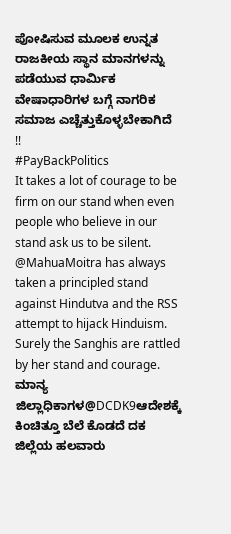ಪೋಷಿಸುವ ಮೂಲಕ ಉನ್ನತ ರಾಜಕೀಯ ಸ್ಥಾನ ಮಾನಗಳನ್ನು ಪಡೆಯುವ ಧಾರ್ಮಿಕ ವೇಷಾಧಾರಿಗಳ ಬಗ್ಗೆ ನಾಗರಿಕ ಸಮಾಜ ಎಚ್ಚೆತ್ತುಕೊಳ್ಳಬೇಕಾಗಿದೆ !!
#PayBackPolitics
It takes a lot of courage to be firm on our stand when even people who believe in our stand ask us to be silent.
@MahuaMoitra has always taken a principled stand against Hindutva and the RSS attempt to hijack Hinduism.
Surely the Sanghis are rattled by her stand and courage.
ಮಾನ್ಯ ಜಿಲ್ಲಾಧಿಕಾಗಳ@DCDK9ಆದೇಶಕ್ಕೆ ಕಿಂಚಿತ್ತೂ ಬೆಲೆ ಕೊಡದೆ ದಕ ಜಿಲ್ಲೆಯ ಹಲವಾರು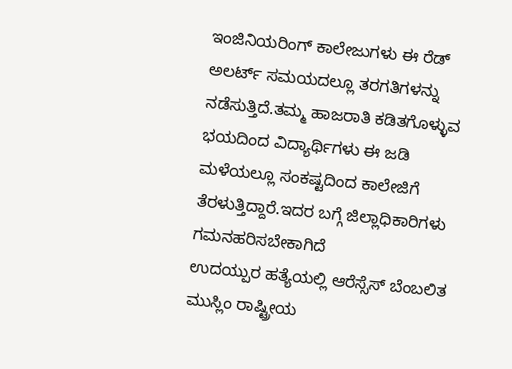ಇಂಜಿನಿಯರಿಂಗ್ ಕಾಲೇಜುಗಳು ಈ ರೆಡ್ ಅಲರ್ಟ್ ಸಮಯದಲ್ಲೂ ತರಗತಿಗಳನ್ನು ನಡೆಸುತ್ತಿದೆ.ತಮ್ಮ ಹಾಜರಾತಿ ಕಡಿತಗೊಳ್ಳುವ ಭಯದಿಂದ ವಿದ್ಯಾರ್ಥಿಗಳು ಈ ಜಡಿ ಮಳೆಯಲ್ಲೂ ಸಂಕಷ್ಟದಿಂದ ಕಾಲೇಜಿಗೆ ತೆರಳುತ್ತಿದ್ದಾರೆ.ಇದರ ಬಗ್ಗೆ ಜಿಲ್ಲಾಧಿಕಾರಿಗಳು ಗಮನಹರಿಸಬೇಕಾಗಿದೆ
ಉದಯ್ಪುರ ಹತ್ಯೆಯಲ್ಲಿ ಆರೆಸ್ಸೆಸ್ ಬೆಂಬಲಿತ ಮುಸ್ಲಿಂ ರಾಷ್ಟ್ರೀಯ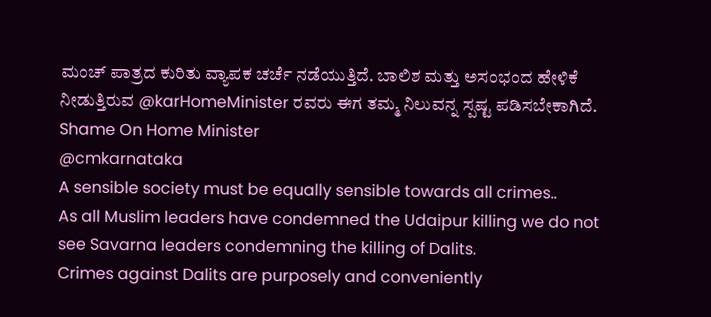ಮಂಚ್ ಪಾತ್ರದ ಕುರಿತು ವ್ಯಾಪಕ ಚರ್ಚೆ ನಡೆಯುತ್ತಿದೆ. ಬಾಲಿಶ ಮತ್ತು ಅಸಂಭಂದ ಹೇಳಿಕೆ ನೀಡುತ್ತಿರುವ @karHomeMinister ರವರು ಈಗ ತಮ್ಮ ನಿಲುವನ್ನ ಸ್ಪಷ್ಟ ಪಡಿಸಬೇಕಾಗಿದೆ. Shame On Home Minister
@cmkarnataka
A sensible society must be equally sensible towards all crimes..
As all Muslim leaders have condemned the Udaipur killing we do not see Savarna leaders condemning the killing of Dalits.
Crimes against Dalits are purposely and conveniently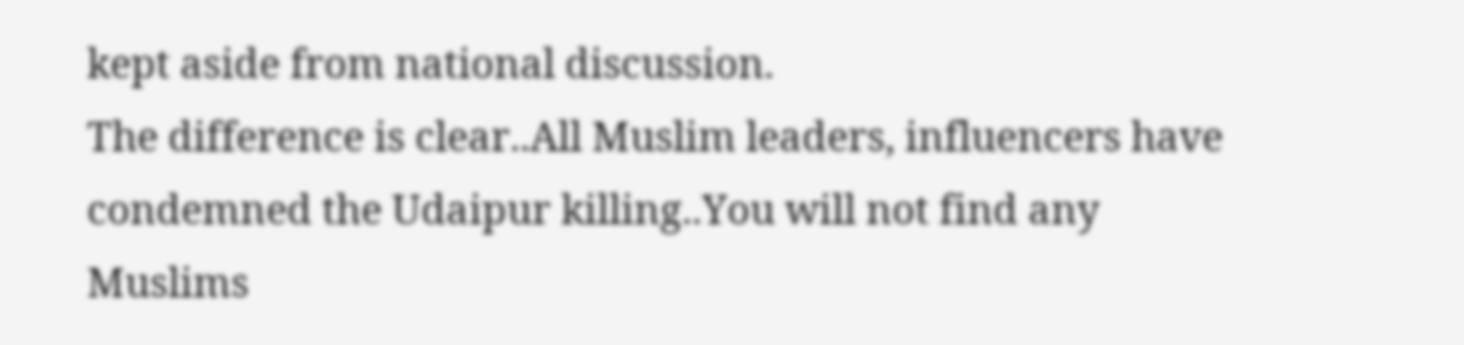kept aside from national discussion.
The difference is clear..All Muslim leaders, influencers have condemned the Udaipur killing..You will not find any Muslims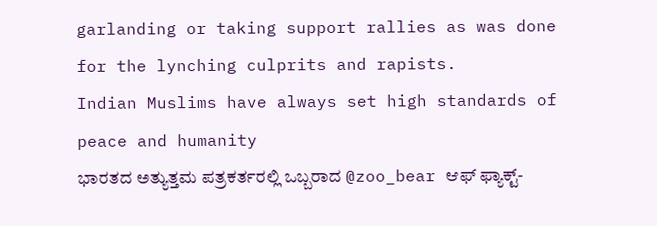garlanding or taking support rallies as was done for the lynching culprits and rapists.
Indian Muslims have always set high standards of peace and humanity
ಭಾರತದ ಅತ್ಯುತ್ತಮ ಪತ್ರಕರ್ತರಲ್ಲಿ ಒಬ್ಬರಾದ @zoo_bear ಆಫ್ ಫ್ಯಾಕ್ಟ್-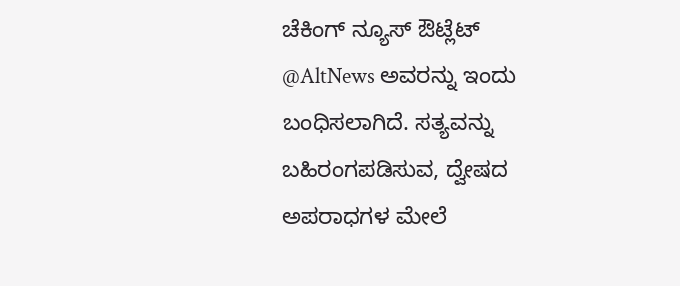ಚೆಕಿಂಗ್ ನ್ಯೂಸ್ ಔಟ್ಲೆಟ್ @AltNews ಅವರನ್ನು ಇಂದು ಬಂಧಿಸಲಾಗಿದೆ. ಸತ್ಯವನ್ನು ಬಹಿರಂಗಪಡಿಸುವ, ದ್ವೇಷದ ಅಪರಾಧಗಳ ಮೇಲೆ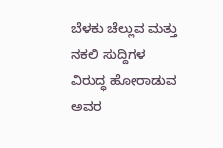ಬೆಳಕು ಚೆಲ್ಲುವ ಮತ್ತು ನಕಲಿ ಸುದ್ದಿಗಳ ವಿರುದ್ಧ ಹೋರಾಡುವ ಅವರ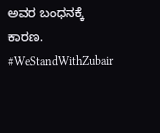ಅವರ ಬಂಧನಕ್ಕೆ ಕಾರಣ.
#WeStandWithZubair